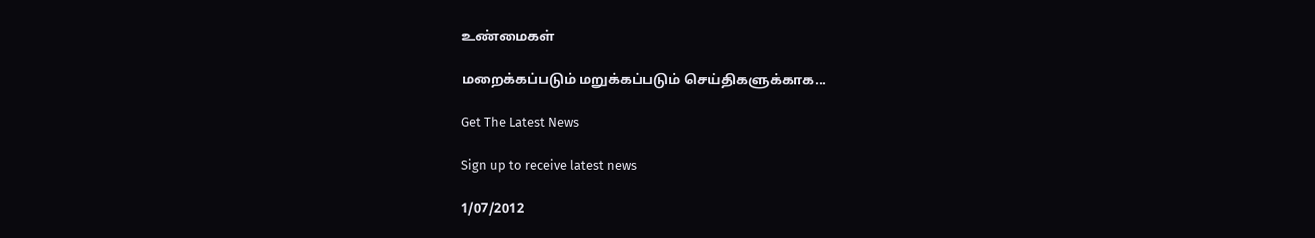உண்மைகள்

மறைக்கப்படும் மறுக்கப்படும் செய்திகளுக்காக...

Get The Latest News

Sign up to receive latest news

1/07/2012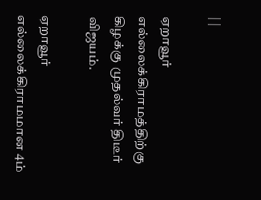| |

ஏறாவூர் எல்லைக்கிராமத்திற்கு கிழக்கு முதல்வர் திடீர் விஜயம்.

ஏறாவூர் எல்லைக்கிராமமான 4ம்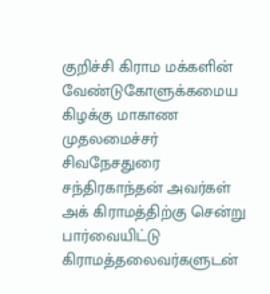குறிச்சி கிராம மக்களின் வேண்டுகோளுக்கமைய கிழக்கு மாகாண முதலமைச்சர் சிவநேசதுரை சந்திரகாந்தன் அவர்கள் அக் கிராமத்திற்கு சென்று பார்வையிட்டு கிராமத்தலைவர்களுடன்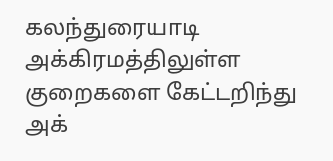கலந்துரையாடி அக்கிரமத்திலுள்ள குறைகளை கேட்டறிந்து அக்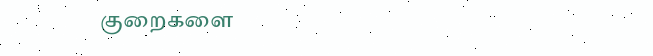குறைகளை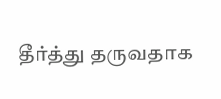தீர்த்து தருவதாக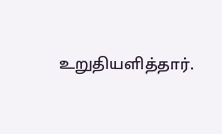உறுதியளித்தார்.